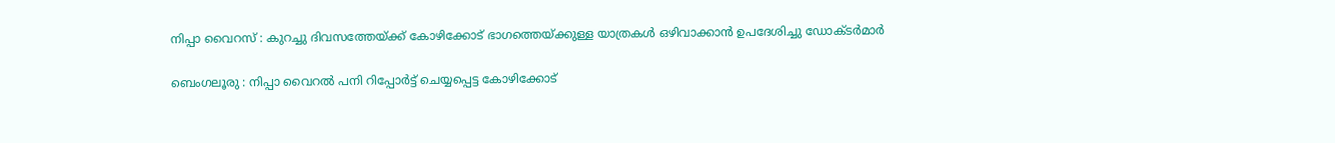നിപ്പാ വൈറസ് : കുറച്ചു ദിവസത്തേയ്ക്ക് കോഴിക്കോട് ഭാഗത്തെയ്ക്കുള്ള യാത്രകള്‍ ഒഴിവാക്കാന്‍ ഉപദേശിച്ചു ഡോക്ടര്‍മാര്‍

ബെംഗലൂരു : നിപ്പാ വൈറല്‍ പനി റിപ്പോര്‍ട്ട് ചെയ്യപ്പെട്ട കോഴിക്കോട്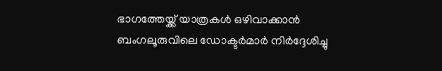ഭാഗത്തേയ്ക്ക് യാത്രകള്‍ ഒഴിവാക്കാന്‍ ബംഗലൂരുവിലെ ഡോക്ടര്‍മാര്‍ നിര്‍ദ്ദേശിച്ചു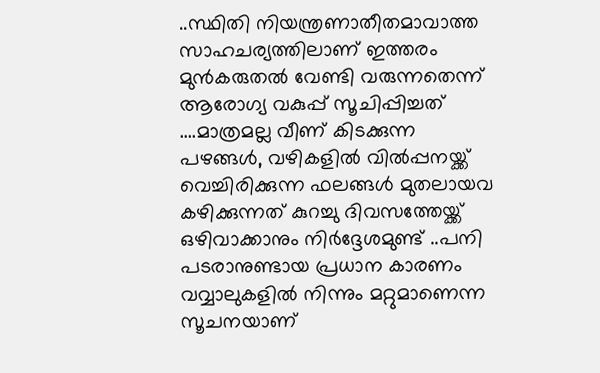..സ്ഥിതി നിയന്ത്രണാതീതമാവാത്ത സാഹചര്യത്തിലാണ് ഇത്തരം മുന്‍കരുതല്‍ വേണ്ടി വരുന്നതെന്ന് ആരോഗ്യ വകുപ്പ് സൂചിപ്പിച്ചത് ….മാത്രമല്ല വീണ് കിടക്കുന്ന പഴങ്ങള്‍, വഴികളില്‍ വില്‍പ്പനയ്ക്ക് വെച്ചിരിക്കുന്ന ഫലങ്ങള്‍ മുതലായവ കഴിക്കുന്നത് കുറച്ചു ദിവസത്തേയ്ക്ക് ഒഴിവാക്കാനും നിര്‍ദ്ദേശമുണ്ട് ..പനി പടരാനുണ്ടായ പ്രധാന കാരണം വവ്വാലുകളില്‍ നിന്നും മറ്റുമാണെന്ന സൂചനയാണ്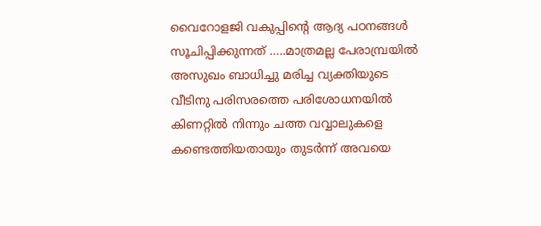വൈറോളജി വകുപ്പിന്റെ ആദ്യ പഠനങ്ങള്‍ സൂചിപ്പിക്കുന്നത് …..മാത്രമല്ല പേരാമ്പ്രയില്‍ അസുഖം ബാധിച്ചു മരിച്ച വ്യക്തിയുടെ വീടിനു പരിസരത്തെ പരിശോധനയില്‍ കിണറ്റില്‍ നിന്നും ചത്ത വവ്വാലുകളെ കണ്ടെത്തിയതായും തുടര്‍ന്ന്‍ അവയെ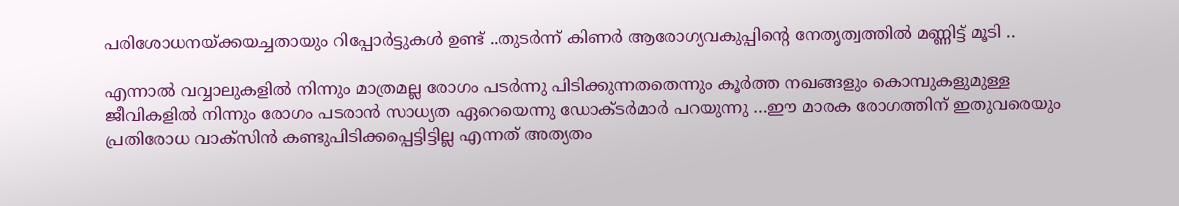പരിശോധനയ്ക്കയച്ചതായും റിപ്പോര്‍ട്ടുകള്‍ ഉണ്ട് ..തുടര്‍ന്ന്‍ കിണര്‍ ആരോഗ്യവകുപ്പിന്റെ നേതൃത്വത്തില്‍‍ മണ്ണിട്ട്‌ മൂടി ..

എന്നാല്‍ വവ്വാലുകളില്‍ നിന്നും മാത്രമല്ല രോഗം പടര്‍ന്നു പിടിക്കുന്നതതെന്നും കൂര്‍ത്ത നഖങ്ങളും കൊമ്പുകളുമുള്ള ജീവികളില്‍ നിന്നും രോഗം പടരാന്‍ സാധ്യത ഏറെയെന്നു ഡോക്ടര്‍മാര്‍ പറയുന്നു …ഈ മാരക രോഗത്തിന് ഇതുവരെയും പ്രതിരോധ വാക്സിന്‍ കണ്ടുപിടിക്കപ്പെട്ടിട്ടില്ല എന്നത് അത്യതം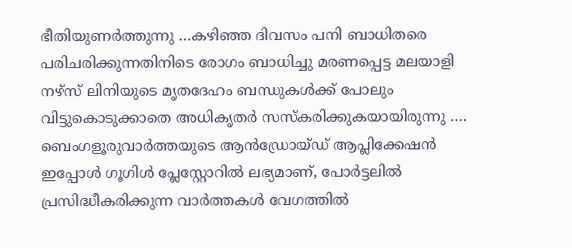ഭീതിയുണര്‍ത്തുന്നു …കഴിഞ്ഞ ദിവസം പനി ബാധിതരെ പരിചരിക്കുന്നതിനിടെ രോഗം ബാധിച്ചു മരണപ്പെട്ട മലയാളി നഴ്സ് ലിനിയുടെ മൃതദേഹം ബന്ധുകള്‍ക്ക് പോലും വിട്ടുകൊടുക്കാതെ അധികൃതര്‍ സസ്കരിക്കുകയായിരുന്നു ….
ബെംഗളൂരുവാർത്തയുടെ ആൻഡ്രോയ്ഡ് ആപ്ലിക്കേഷൻ ഇപ്പോൾ ഗൂഗിൾ പ്ലേസ്റ്റോറിൽ ലഭ്യമാണ്, പോർട്ടലിൽ പ്രസിദ്ധീകരിക്കുന്ന വാർത്തകൾ വേഗത്തിൽ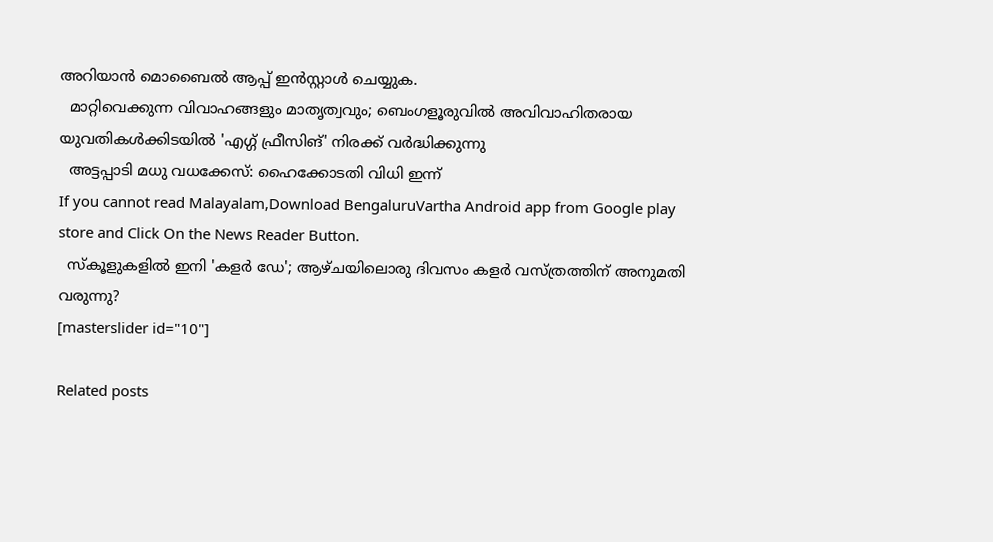അറിയാൻ മൊബൈൽ ആപ്പ് ഇൻസ്റ്റാൾ ചെയ്യുക.
  മാറ്റിവെക്കുന്ന വിവാഹങ്ങളും മാതൃത്വവും; ബെംഗളൂരുവിൽ അവിവാഹിതരായ യുവതികൾക്കിടയിൽ 'എഗ്ഗ് ഫ്രീസിങ്' നിരക്ക് വർദ്ധിക്കുന്നു
  അട്ടപ്പാടി മധു വധക്കേസ്: ഹൈക്കോടതി വിധി ഇന്ന്
If you cannot read Malayalam,Download BengaluruVartha Android app from Google play store and Click On the News Reader Button.
  സ്‌കൂളുകളിൽ ഇനി 'കളർ ഡേ'; ആഴ്ചയിലൊരു ദിവസം കളർ വസ്ത്രത്തിന് അനുമതി വരുന്നു?
[masterslider id="10"]

Related posts